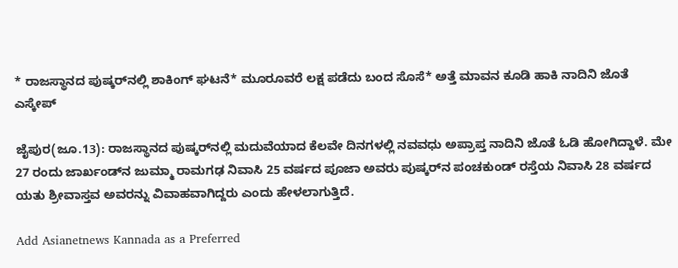* ರಾಜಸ್ಥಾನದ ಪುಷ್ಕರ್‌ನಲ್ಲಿ ಶಾಕಿಂಗ್ ಘಟನೆ* ಮೂರೂವರೆ ಲಕ್ಷ ಪಡೆದು ಬಂದ ಸೊಸೆ* ಅತ್ತೆ ಮಾವನ ಕೂಡಿ ಹಾಕಿ ನಾದಿನಿ ಜೊತೆ ಎಸ್ಕೇಪ್

ಜೈಪುರ(ಜೂ.13): ರಾಜಸ್ಥಾನದ ಪುಷ್ಕರ್‌ನಲ್ಲಿ ಮದುವೆಯಾದ ಕೆಲವೇ ದಿನಗಳಲ್ಲಿ ನವವಧು ಅಪ್ರಾಪ್ತ ನಾದಿನಿ ಜೊತೆ ಓಡಿ ಹೋಗಿದ್ದಾಳೆ. ಮೇ 27 ರಂದು ಜಾರ್ಖಂಡ್‌ನ ಜುಮ್ಮಾ ರಾಮಗಢ ನಿವಾಸಿ 25 ವರ್ಷದ ಪೂಜಾ ಅವರು ಪುಷ್ಕರ್‌ನ ಪಂಚಕುಂಡ್ ರಸ್ತೆಯ ನಿವಾಸಿ 28 ವರ್ಷದ ಯತು ಶ್ರೀವಾಸ್ತವ ಅವರನ್ನು ವಿವಾಹವಾಗಿದ್ದರು ಎಂದು ಹೇಳಲಾಗುತ್ತಿದೆ.

Add Asianetnews Kannada as a Preferred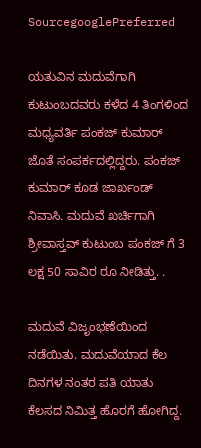SourcegooglePreferred

ಯತುವಿನ ಮದುವೆಗಾಗಿ ಕುಟುಂಬದವರು ಕಳೆದ 4 ತಿಂಗಳಿಂದ ಮಧ್ಯವರ್ತಿ ಪಂಕಜ್ ಕುಮಾರ್ ಜೊತೆ ಸಂಪರ್ಕದಲ್ಲಿದ್ದರು. ಪಂಕಜ್ ಕುಮಾರ್ ಕೂಡ ಜಾರ್ಖಂಡ್ ನಿವಾಸಿ. ಮದುವೆ ಖರ್ಚಿಗಾಗಿ ಶ್ರೀವಾಸ್ತವ್ ಕುಟುಂಬ ಪಂಕಜ್ ಗೆ 3 ಲಕ್ಷ 50 ಸಾವಿರ ರೂ ನೀಡಿತ್ತು. .

ಮದುವೆ ವಿಜೃಂಭಣೆಯಿಂದ ನಡೆಯಿತು. ಮದುವೆಯಾದ ಕೆಲ ದಿನಗಳ ನಂತರ ಪತಿ ಯಾತು ಕೆಲಸದ ನಿಮಿತ್ತ ಹೊರಗೆ ಹೋಗಿದ್ದ.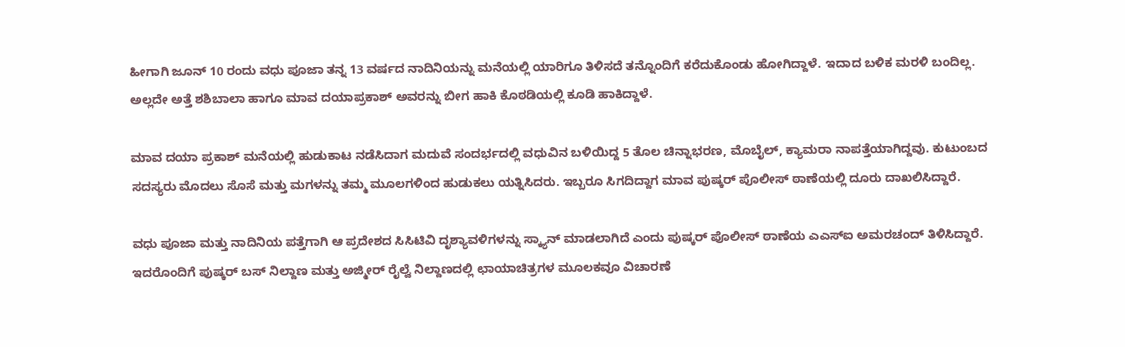ಹೀಗಾಗಿ ಜೂನ್ 10 ರಂದು ವಧು ಪೂಜಾ ತನ್ನ 13 ವರ್ಷದ ನಾದಿನಿಯನ್ನು ಮನೆಯಲ್ಲಿ ಯಾರಿಗೂ ತಿಳಿಸದೆ ತನ್ನೊಂದಿಗೆ ಕರೆದುಕೊಂಡು ಹೋಗಿದ್ದಾಳೆ. ಇದಾದ ಬಳಿಕ ಮರಳಿ ಬಂದಿಲ್ಲ. ಅಲ್ಲದೇ ಅತ್ತೆ ಶಶಿಬಾಲಾ ಹಾಗೂ ಮಾವ ದಯಾಪ್ರಕಾಶ್ ಅವರನ್ನು ಬೀಗ ಹಾಕಿ ಕೊಠಡಿಯಲ್ಲಿ ಕೂಡಿ ಹಾಕಿದ್ದಾಳೆ.

ಮಾವ ದಯಾ ಪ್ರಕಾಶ್ ಮನೆಯಲ್ಲಿ ಹುಡುಕಾಟ ನಡೆಸಿದಾಗ ಮದುವೆ ಸಂದರ್ಭದಲ್ಲಿ ವಧುವಿನ ಬಳಿಯಿದ್ದ 5 ತೊಲ ಚಿನ್ನಾಭರಣ, ಮೊಬೈಲ್, ಕ್ಯಾಮರಾ ನಾಪತ್ತೆಯಾಗಿದ್ದವು. ಕುಟುಂಬದ ಸದಸ್ಯರು ಮೊದಲು ಸೊಸೆ ಮತ್ತು ಮಗಳನ್ನು ತಮ್ಮ ಮೂಲಗಳಿಂದ ಹುಡುಕಲು ಯತ್ನಿಸಿದರು. ಇಬ್ಬರೂ ಸಿಗದಿದ್ದಾಗ ಮಾವ ಪುಷ್ಕರ್ ಪೊಲೀಸ್ ಠಾಣೆಯಲ್ಲಿ ದೂರು ದಾಖಲಿಸಿದ್ದಾರೆ.

ವಧು ಪೂಜಾ ಮತ್ತು ನಾದಿನಿಯ ಪತ್ತೆಗಾಗಿ ಆ ಪ್ರದೇಶದ ಸಿಸಿಟಿವಿ ದೃಶ್ಯಾವಳಿಗಳನ್ನು ಸ್ಕ್ಯಾನ್ ಮಾಡಲಾಗಿದೆ ಎಂದು ಪುಷ್ಕರ್ ಪೊಲೀಸ್ ಠಾಣೆಯ ಎಎಸ್‌ಐ ಅಮರಚಂದ್ ತಿಳಿಸಿದ್ದಾರೆ. ಇದರೊಂದಿಗೆ ಪುಷ್ಕರ್ ಬಸ್ ನಿಲ್ದಾಣ ಮತ್ತು ಅಜ್ಮೀರ್ ರೈಲ್ವೆ ನಿಲ್ದಾಣದಲ್ಲಿ ಛಾಯಾಚಿತ್ರಗಳ ಮೂಲಕವೂ ವಿಚಾರಣೆ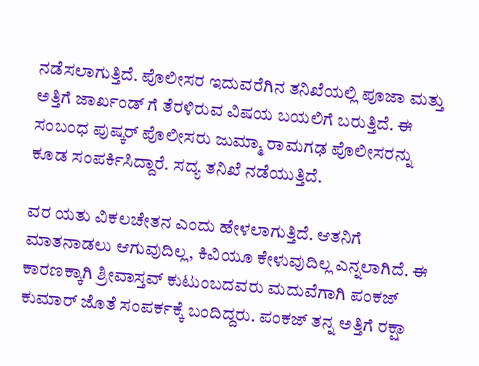ನಡೆಸಲಾಗುತ್ತಿದೆ. ಪೊಲೀಸರ ಇದುವರೆಗಿನ ತನಿಖೆಯಲ್ಲಿ ಪೂಜಾ ಮತ್ತು ಅತ್ತಿಗೆ ಜಾರ್ಖಂಡ್ ಗೆ ತೆರಳಿರುವ ವಿಷಯ ಬಯಲಿಗೆ ಬರುತ್ತಿದೆ. ಈ ಸಂಬಂಧ ಪುಷ್ಕರ್ ಪೊಲೀಸರು ಜುಮ್ಮಾ ರಾಮಗಢ ಪೊಲೀಸರನ್ನು ಕೂಡ ಸಂಪರ್ಕಿಸಿದ್ದಾರೆ. ಸದ್ಯ ತನಿಖೆ ನಡೆಯುತ್ತಿದೆ.

ವರ ಯತು ವಿಕಲಚೇತನ ಎಂದು ಹೇಳಲಾಗುತ್ತಿದೆ. ಆತನಿಗೆ ಮಾತನಾಡಲು ಆಗುವುದಿಲ್ಲ, ಕಿವಿಯೂ ಕೇಳುವುದಿಲ್ಲ ಎನ್ನಲಾಗಿದೆ. ಈ ಕಾರಣಕ್ಕಾಗಿ ಶ್ರೀವಾಸ್ತವ್ ಕುಟುಂಬದವರು ಮದುವೆಗಾಗಿ ಪಂಕಜ್ ಕುಮಾರ್ ಜೊತೆ ಸಂಪರ್ಕಕ್ಕೆ ಬಂದಿದ್ದರು. ಪಂಕಜ್ ತನ್ನ ಅತ್ತಿಗೆ ರಕ್ಷಾ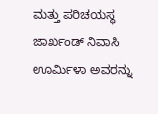ಮತ್ತು ಪರಿಚಯಸ್ಥ ಜಾರ್ಖಂಡ್ ನಿವಾಸಿ ಊರ್ಮಿಳಾ ಅವರನ್ನು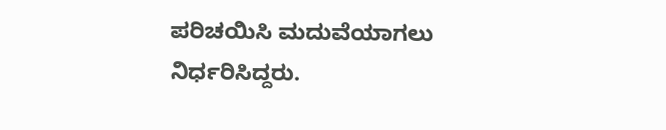ಪರಿಚಯಿಸಿ ಮದುವೆಯಾಗಲು ನಿರ್ಧರಿಸಿದ್ದರು.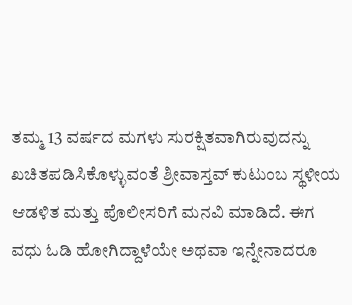ತಮ್ಮ 13 ವರ್ಷದ ಮಗಳು ಸುರಕ್ಷಿತವಾಗಿರುವುದನ್ನು ಖಚಿತಪಡಿಸಿಕೊಳ್ಳುವಂತೆ ಶ್ರೀವಾಸ್ತವ್ ಕುಟುಂಬ ಸ್ಥಳೀಯ ಆಡಳಿತ ಮತ್ತು ಪೊಲೀಸರಿಗೆ ಮನವಿ ಮಾಡಿದೆ. ಈಗ ವಧು ಓಡಿ ಹೋಗಿದ್ದಾಳೆಯೇ ಅಥವಾ ಇನ್ನೇನಾದರೂ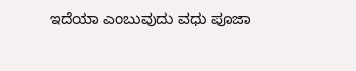ಇದೆಯಾ ಎಂಬುವುದು ವಧು ಪೂಜಾ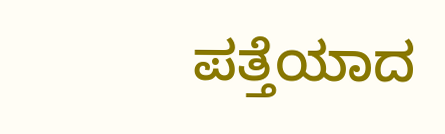ಪತ್ತೆಯಾದ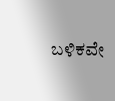ಬಳಿಕವೇ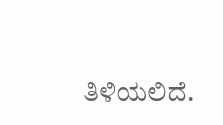ತಿಳಿಯಲಿದೆ.